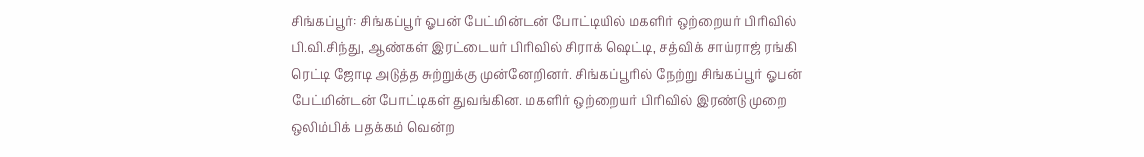சிங்கப்பூர்: சிங்கப்பூர் ஓபன் பேட்மின்டன் போட்டியில் மகளிர் ஒற்றையர் பிரிவில் பி.வி.சிந்து, ஆண்கள் இரட்டையர் பிரிவில் சிராக் ஷெட்டி, சத்விக் சாய்ராஜ் ரங்கி ரெட்டி ஜோடி அடுத்த சுற்றுக்கு முன்னேறினர். சிங்கப்பூரில் நேற்று சிங்கப்பூர் ஓபன் பேட்மின்டன் போட்டிகள் துவங்கின. மகளிர் ஒற்றையர் பிரிவில் இரண்டு முறை ஒலிம்பிக் பதக்கம் வென்ற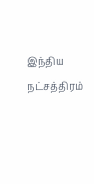இந்திய நட்சத்திரம்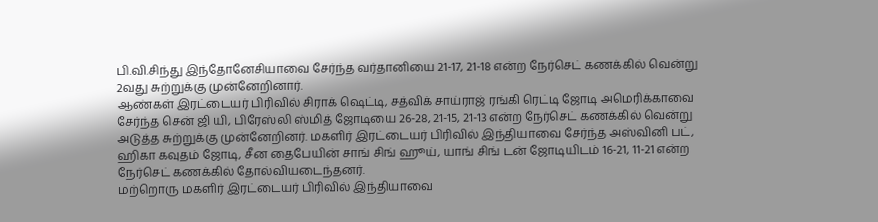பி.வி.சிந்து இந்தோனேசியாவை சேர்ந்த வர்தானியை 21-17, 21-18 என்ற நேர்செட் கணக்கில் வென்று 2வது சுற்றுக்கு முன்னேறினார்.
ஆண்கள் இரட்டையர் பிரிவில் சிராக் ஷெட்டி, சத்விக் சாய்ராஜ் ரங்கி ரெட்டி ஜோடி அமெரிக்காவை சேர்ந்த சென் ஜி யி, பிரேஸ்லி ஸ்மித் ஜோடியை 26-28, 21-15, 21-13 என்ற நேர்செட் கணக்கில் வென்று அடுத்த சுற்றுக்கு முன்னேறினர். மகளிர் இரட்டையர் பிரிவில் இந்தியாவை சேர்ந்த அஸ்வினி பட், ஹிகா கவுதம் ஜோடி, சீன தைபேயின் சாங் சிங் ஹூய், யாங் சிங் டன் ஜோடியிடம் 16-21, 11-21 என்ற நேர்செட் கணக்கில் தோல்வியடைந்தனர்.
மற்றொரு மகளிர் இரட்டையர் பிரிவில் இந்தியாவை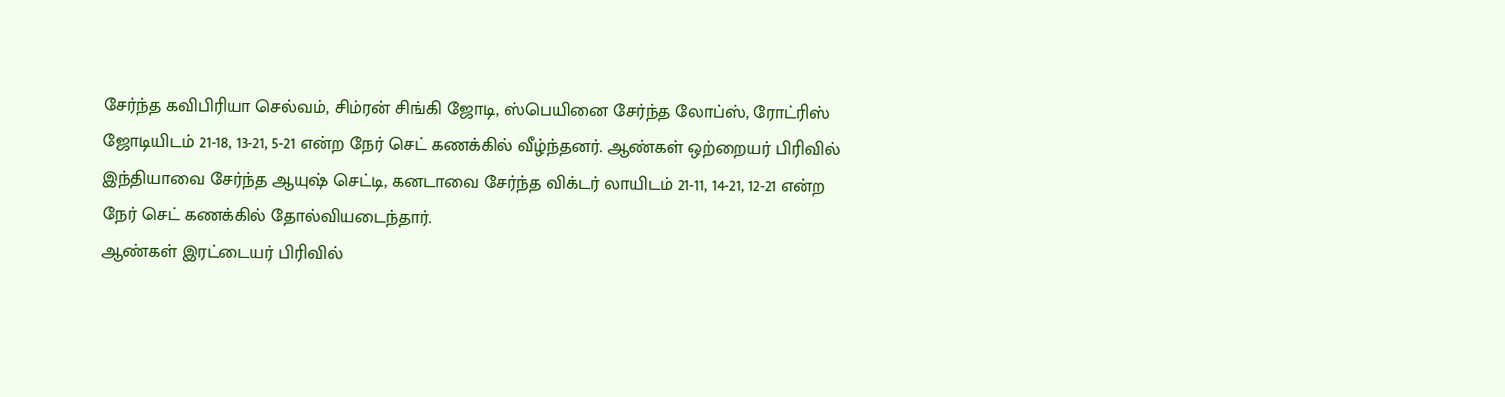சேர்ந்த கவிபிரியா செல்வம், சிம்ரன் சிங்கி ஜோடி, ஸ்பெயினை சேர்ந்த லோப்ஸ், ரோட்ரிஸ் ஜோடியிடம் 21-18, 13-21, 5-21 என்ற நேர் செட் கணக்கில் வீழ்ந்தனர். ஆண்கள் ஒற்றையர் பிரிவில் இந்தியாவை சேர்ந்த ஆயுஷ் செட்டி, கனடாவை சேர்ந்த விக்டர் லாயிடம் 21-11, 14-21, 12-21 என்ற நேர் செட் கணக்கில் தோல்வியடைந்தார்.
ஆண்கள் இரட்டையர் பிரிவில்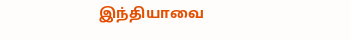இந்தியாவை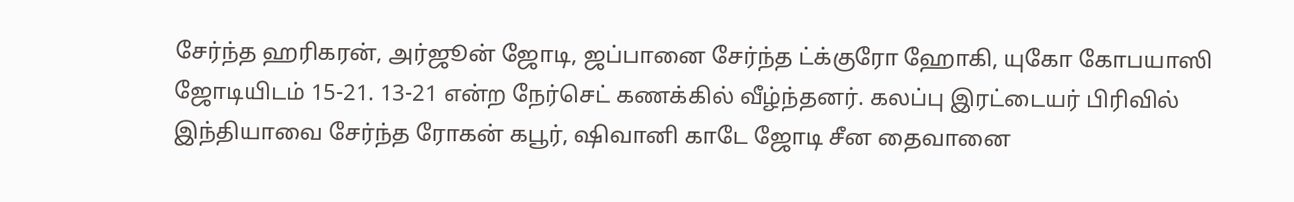சேர்ந்த ஹரிகரன், அர்ஜூன் ஜோடி, ஜப்பானை சேர்ந்த ட்க்குரோ ஹோகி, யுகோ கோபயாஸி ஜோடியிடம் 15-21. 13-21 என்ற நேர்செட் கணக்கில் வீழ்ந்தனர். கலப்பு இரட்டையர் பிரிவில் இந்தியாவை சேர்ந்த ரோகன் கபூர், ஷிவானி காடே ஜோடி சீன தைவானை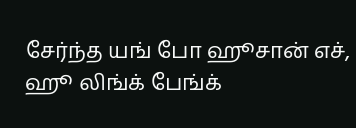சேர்ந்த யங் போ ஹூசான் எச், ஹூ லிங்க் பேங்க்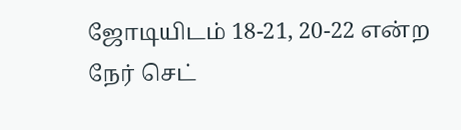ஜோடியிடம் 18-21, 20-22 என்ற நேர் செட்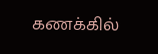கணக்கில்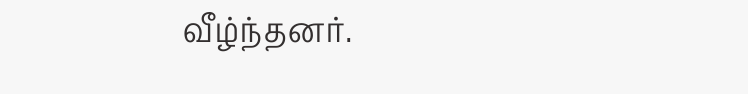வீழ்ந்தனர்.